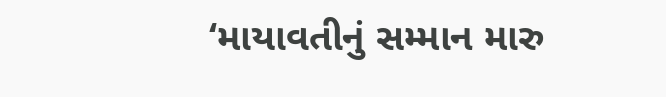‘માયાવતીનું સમ્માન મારુ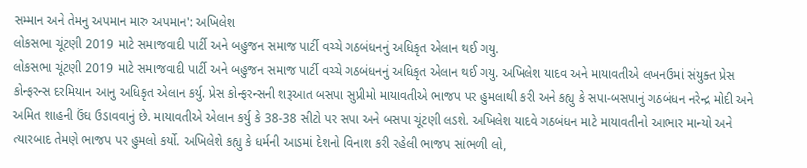સમ્માન અને તેમનુ અપમાન મારુ અપમાન': અખિલેશ
લોકસભા ચૂંટણી 2019 માટે સમાજવાદી પાર્ટી અને બહુજન સમાજ પાર્ટી વચ્ચે ગઠબંધનનું અધિકૃત એલાન થઈ ગયુ.
લોકસભા ચૂંટણી 2019 માટે સમાજવાદી પાર્ટી અને બહુજન સમાજ પાર્ટી વચ્ચે ગઠબંધનનું અધિકૃત એલાન થઈ ગયુ. અખિલેશ યાદવ અને માયાવતીએ લખનઉમાં સંયુક્ત પ્રેસ કોન્ફરન્સ દરમિયાન આનુ અધિકૃત એલાન કર્યુ. પ્રેસ કોન્ફરન્સની શરૂઆત બસપા સુપ્રીમો માયાવતીએ ભાજપ પર હુમલાથી કરી અને કહ્યુ કે સપા-બસપાનું ગઠબંધન નરેન્દ્ર મોદી અને અમિત શાહની ઉંઘ ઉડાવવાનું છે. માયાવતીએ એલાન કર્યુ કે 38-38 સીટો પર સપા અને બસપા ચૂંટણી લડશે. અખિલેશ યાદવે ગઠબંધન માટે માયાવતીનો આભાર માન્યો અને ત્યારબાદ તેમણે ભાજપ પર હુમલો કર્યો. અખિલેશે કહ્યુ કે ધર્મની આડમાં દેશનો વિનાશ કરી રહેલી ભાજપ સાંભળી લો,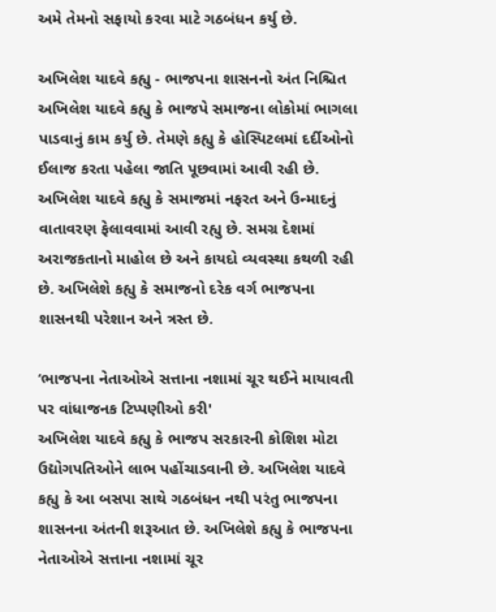અમે તેમનો સફાયો કરવા માટે ગઠબંધન કર્યુ છે.

અખિલેશ યાદવે કહ્યુ - ભાજપના શાસનનો અંત નિશ્ચિત
અખિલેશ યાદવે કહ્યુ કે ભાજપે સમાજના લોકોમાં ભાગલા પાડવાનું કામ કર્યુ છે. તેમણે કહ્યુ કે હોસ્પિટલમાં દર્દીઓનો ઈલાજ કરતા પહેલા જાતિ પૂછવામાં આવી રહી છે. અખિલેશ યાદવે કહ્યુ કે સમાજમાં નફરત અને ઉન્માદનું વાતાવરણ ફેલાવવામાં આવી રહ્યુ છે. સમગ્ર દેશમાં અરાજકતાનો માહોલ છે અને કાયદો વ્યવસ્થા કથળી રહી છે. અખિલેશે કહ્યુ કે સમાજનો દરેક વર્ગ ભાજપના શાસનથી પરેશાન અને ત્રસ્ત છે.

‘ભાજપના નેતાઓએ સત્તાના નશામાં ચૂર થઈને માયાવતી પર વાંધાજનક ટિપ્પણીઓ કરી'
અખિલેશ યાદવે કહ્યુ કે ભાજપ સરકારની કોશિશ મોટા ઉદ્યોગપતિઓને લાભ પહોંચાડવાની છે. અખિલેશ યાદવે કહ્યુ કે આ બસપા સાથે ગઠબંધન નથી પરંતુ ભાજપના શાસનના અંતની શરૂઆત છે. અખિલેશે કહ્યુ કે ભાજપના નેતાઓએ સત્તાના નશામાં ચૂર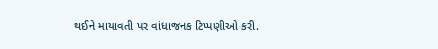થઈને માયાવતી પર વાંધાજનક ટિપ્પણીઓ કરી.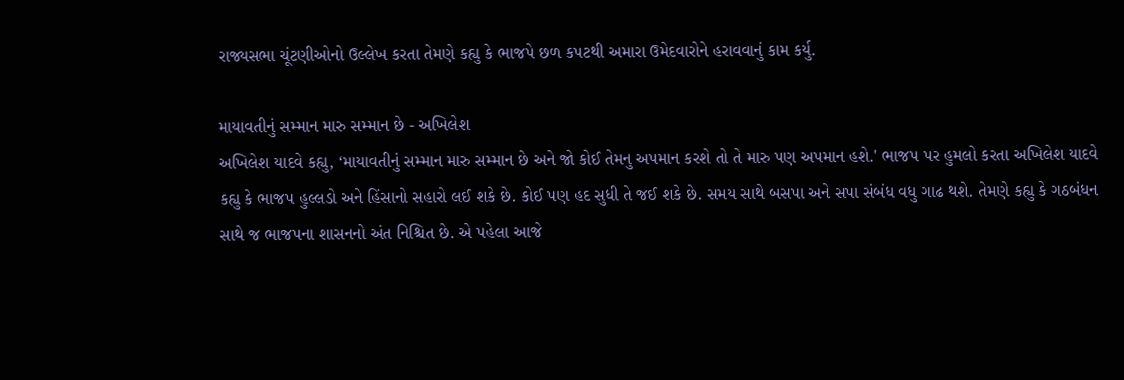રાજ્યસભા ચૂંટણીઓનો ઉલ્લેખ કરતા તેમણે કહ્યુ કે ભાજપે છળ કપટથી અમારા ઉમેદવારોને હરાવવાનું કામ કર્યુ.

માયાવતીનું સમ્માન મારુ સમ્માન છે - અખિલેશ
અખિલેશ યાદવે કહ્યુ, ‘માયાવતીનું સમ્માન મારુ સમ્માન છે અને જો કોઈ તેમનુ અપમાન કરશે તો તે મારુ પણ અપમાન હશે.' ભાજપ પર હુમલો કરતા અખિલેશ યાદવે કહ્યુ કે ભાજપ હુલ્લડો અને હિંસાનો સહારો લઈ શકે છે. કોઈ પણ હદ સુધી તે જઈ શકે છે. સમય સાથે બસપા અને સપા સંબંધ વધુ ગાઢ થશે. તેમણે કહ્યુ કે ગઠબંધન સાથે જ ભાજપના શાસનનો અંત નિશ્ચિત છે. એ પહેલા આજે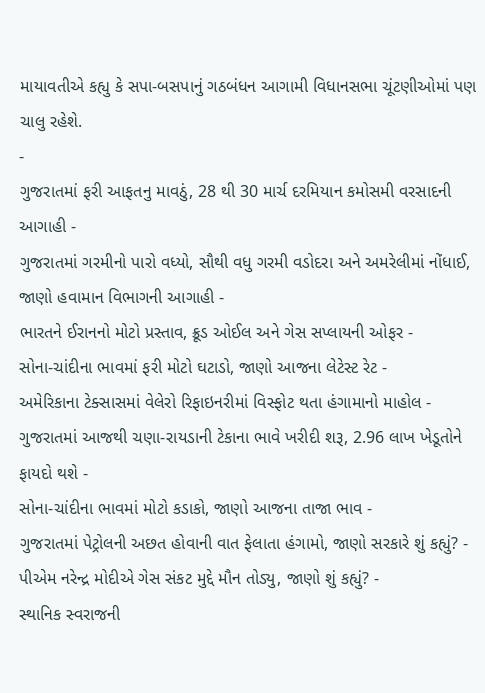માયાવતીએ કહ્યુ કે સપા-બસપાનું ગઠબંધન આગામી વિધાનસભા ચૂંટણીઓમાં પણ ચાલુ રહેશે.
-
ગુજરાતમાં ફરી આફતનુ માવઠું, 28 થી 30 માર્ચ દરમિયાન કમોસમી વરસાદની આગાહી -
ગુજરાતમાં ગરમીનો પારો વધ્યો, સૌથી વધુ ગરમી વડોદરા અને અમરેલીમાં નોંધાઈ, જાણો હવામાન વિભાગની આગાહી -
ભારતને ઈરાનનો મોટો પ્રસ્તાવ, ક્રૂડ ઓઈલ અને ગેસ સપ્લાયની ઓફર -
સોના-ચાંદીના ભાવમાં ફરી મોટો ઘટાડો, જાણો આજના લેટેસ્ટ રેટ -
અમેરિકાના ટેક્સાસમાં વેલેરો રિફાઇનરીમાં વિસ્ફોટ થતા હંગામાનો માહોલ -
ગુજરાતમાં આજથી ચણા-રાયડાની ટેકાના ભાવે ખરીદી શરૂ, 2.96 લાખ ખેડૂતોને ફાયદો થશે -
સોના-ચાંદીના ભાવમાં મોટો કડાકો, જાણો આજના તાજા ભાવ -
ગુજરાતમાં પેટ્રોલની અછત હોવાની વાત ફેલાતા હંગામો, જાણો સરકારે શું કહ્યું? -
પીએમ નરેન્દ્ર મોદીએ ગેસ સંકટ મુદ્દે મૌન તોડ્યુ, જાણો શું કહ્યું? -
સ્થાનિક સ્વરાજની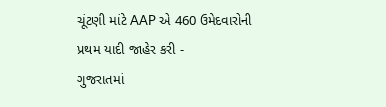ચૂંટણી માંટે AAP એ 460 ઉમેદવારોની પ્રથમ યાદી જાહેર કરી -
ગુજરાતમાં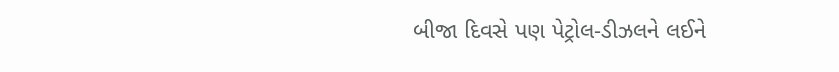બીજા દિવસે પણ પેટ્રોલ-ડીઝલને લઈને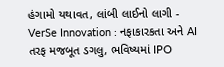હંગામો યથાવત, લાંબી લાઈનો લાગી -
VerSe Innovation : નફાકારકતા અને AI તરફ મજબૂત ડગલુ, ભવિષ્યમાં IPO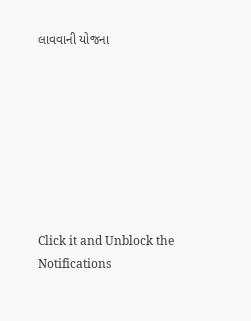લાવવાની યોજના








Click it and Unblock the Notifications